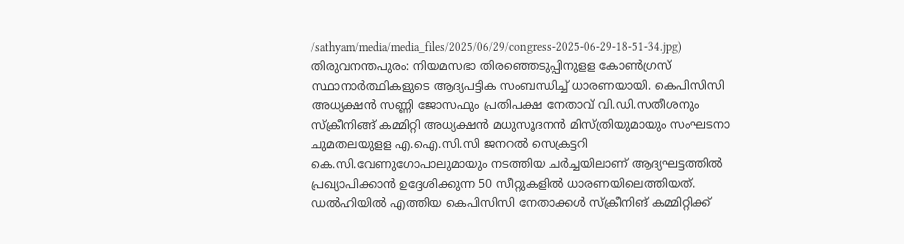/sathyam/media/media_files/2025/06/29/congress-2025-06-29-18-51-34.jpg)
തിരുവനന്തപുരം: നിയമസഭാ തിരഞ്ഞെടുപ്പിനുളള കോൺഗ്രസ് സ്ഥാനാർത്ഥികളുടെ ആദ്യപട്ടിക സംബന്ധിച്ച് ധാരണയായി. കെപിസിസി അധ്യക്ഷൻ സണ്ണി ജോസഫും പ്രതിപക്ഷ നേതാവ് വി.ഡി.സതീശനും സ്ക്രീനിങ്ങ് കമ്മിറ്റി അധ്യക്ഷൻ മധുസൂദനൻ മിസ്ത്രിയുമായും സംഘടനാ ചുമതലയുളള എ.ഐ.സി.സി ജനറൽ സെക്രട്ടറി കെ.സി.വേണുഗോപാലുമായും നടത്തിയ ചർച്ചയിലാണ് ആദ്യഘട്ടത്തിൽ പ്രഖ്യാപിക്കാൻ ഉദ്ദേശിക്കുന്ന 50 സീറ്റുകളിൽ ധാരണയിലെത്തിയത്.
ഡൽഹിയിൽ എത്തിയ കെപിസിസി നേതാക്കൾ സ്ക്രീനിങ് കമ്മിറ്റിക്ക്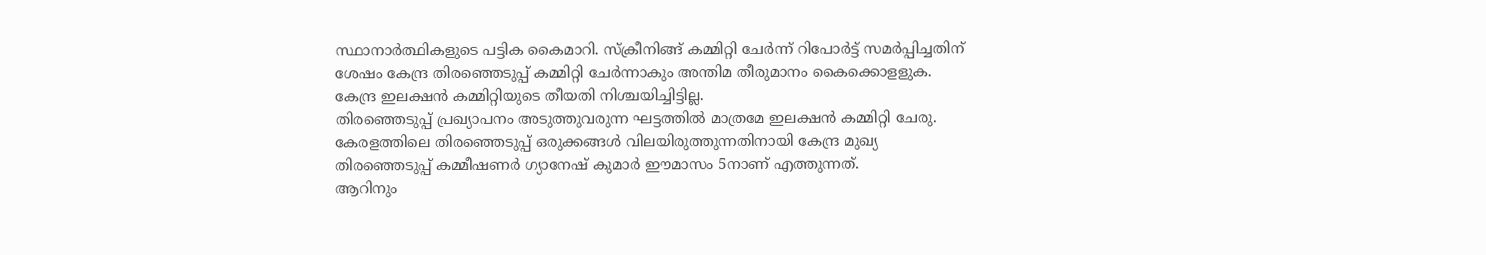സ്ഥാനാർത്ഥികളുടെ പട്ടിക കൈമാറി. സ്ക്രീനിങ്ങ് കമ്മിറ്റി ചേർന്ന് റിപോർട്ട് സമർപ്പിച്ചതിന് ശേഷം കേന്ദ്ര തിരഞ്ഞെടുപ്പ് കമ്മിറ്റി ചേർന്നാകും അന്തിമ തീരുമാനം കൈക്കൊളളുക. കേന്ദ്ര ഇലക്ഷൻ കമ്മിറ്റിയുടെ തീയതി നിശ്ചയിച്ചിട്ടില്ല.
തിരഞ്ഞെടുപ്പ് പ്രഖ്യാപനം അടുത്തുവരുന്ന ഘട്ടത്തിൽ മാത്രമേ ഇലക്ഷൻ കമ്മിറ്റി ചേരു. കേരളത്തിലെ തിരഞ്ഞെടുപ്പ് ഒരുക്കങ്ങൾ വിലയിരുത്തുന്നതിനായി കേന്ദ്ര മുഖ്യ തിരഞ്ഞെടുപ്പ് കമ്മീഷണർ ഗ്യാനേഷ് കുമാർ ഈമാസം 5നാണ് എത്തുന്നത്.
ആറിനും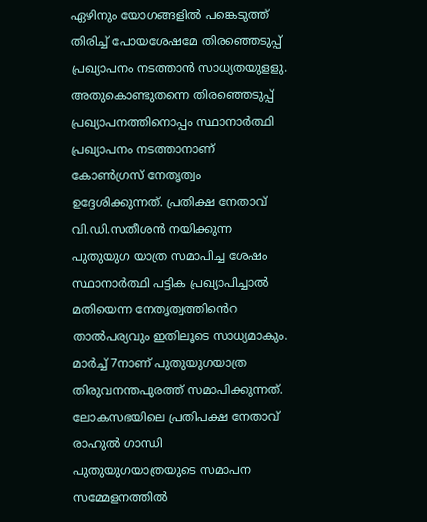ഏഴിനും യോഗങ്ങളിൽ പങ്കെടുത്ത് തിരിച്ച് പോയശേഷമേ തിരഞ്ഞെടുപ്പ് പ്രഖ്യാപനം നടത്താൻ സാധ്യതയുളളു. അതുകൊണ്ടുതന്നെ തിരഞ്ഞെടുപ്പ് പ്രഖ്യാപനത്തിനൊപ്പം സ്ഥാനാർത്ഥി പ്രഖ്യാപനം നടത്താനാണ് കോൺഗ്രസ് നേതൃത്വം ഉദ്ദേശിക്കുന്നത്. പ്രതിക്ഷ നേതാവ് വി.ഡി.സതീശൻ നയിക്കുന്ന പുതുയുഗ യാത്ര സമാപിച്ച ശേഷം സ്ഥാനാർത്ഥി പട്ടിക പ്രഖ്യാപിച്ചാൽ മതിയെന്ന നേതൃത്വത്തിൻെറ താൽപര്യവും ഇതിലൂടെ സാധ്യമാകും.
മാർച്ച് 7നാണ് പുതുയുഗയാത്ര തിരുവനന്തപുരത്ത് സമാപിക്കുന്നത്. ലോകസഭയിലെ പ്രതിപക്ഷ നേതാവ് രാഹുൽ ഗാന്ധി പുതുയുഗയാത്രയുടെ സമാപന സമ്മേളനത്തിൽ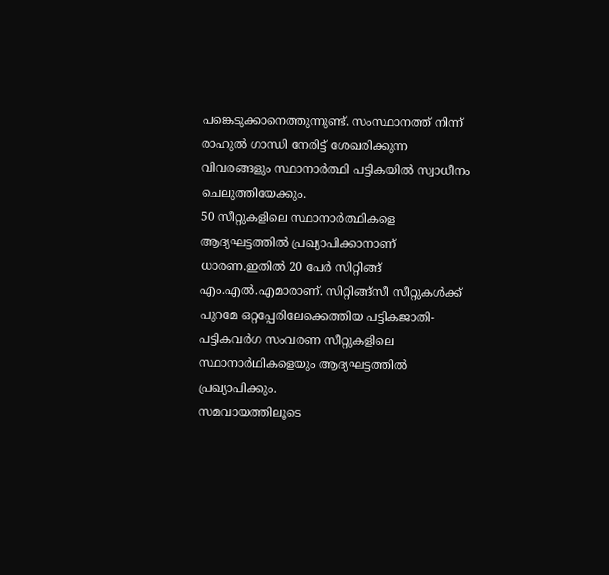പങ്കെടുക്കാനെത്തുന്നുണ്ട്. സംസ്ഥാനത്ത് നിന്ന് രാഹുൽ ഗാന്ധി നേരിട്ട് ശേഖരിക്കുന്ന വിവരങ്ങളും സ്ഥാനാർത്ഥി പട്ടികയിൽ സ്വാധീനം ചെലുത്തിയേക്കും.
50 സീറ്റുകളിലെ സ്ഥാനാർത്ഥികളെ ആദ്യഘട്ടത്തിൽ പ്രഖ്യാപിക്കാനാണ് ധാരണ.ഇതിൽ 20 പേർ സിറ്റിങ്ങ് എം.എൽ.എമാരാണ്. സിറ്റിങ്ങ്സീ സീറ്റുകൾക്ക് പുറമേ ഒറ്റപ്പേരിലേക്കെത്തിയ പട്ടികജാതി-പട്ടികവർഗ സംവരണ സീറ്റുകളിലെ സ്ഥാനാർഥികളെയും ആദ്യഘട്ടത്തിൽ പ്രഖ്യാപിക്കും.
സമവായത്തിലൂടെ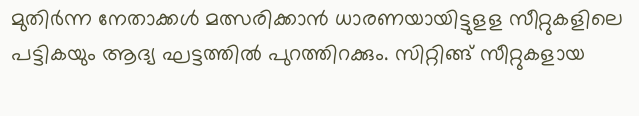മുതിർന്ന നേതാക്കൾ മത്സരിക്കാൻ ധാരണയായിട്ടുളള സീറ്റുകളിലെ പട്ടികയും ആദ്യ ഘട്ടത്തിൽ പുറത്തിറക്കും. സിറ്റിങ്ങ് സീറ്റുകളായ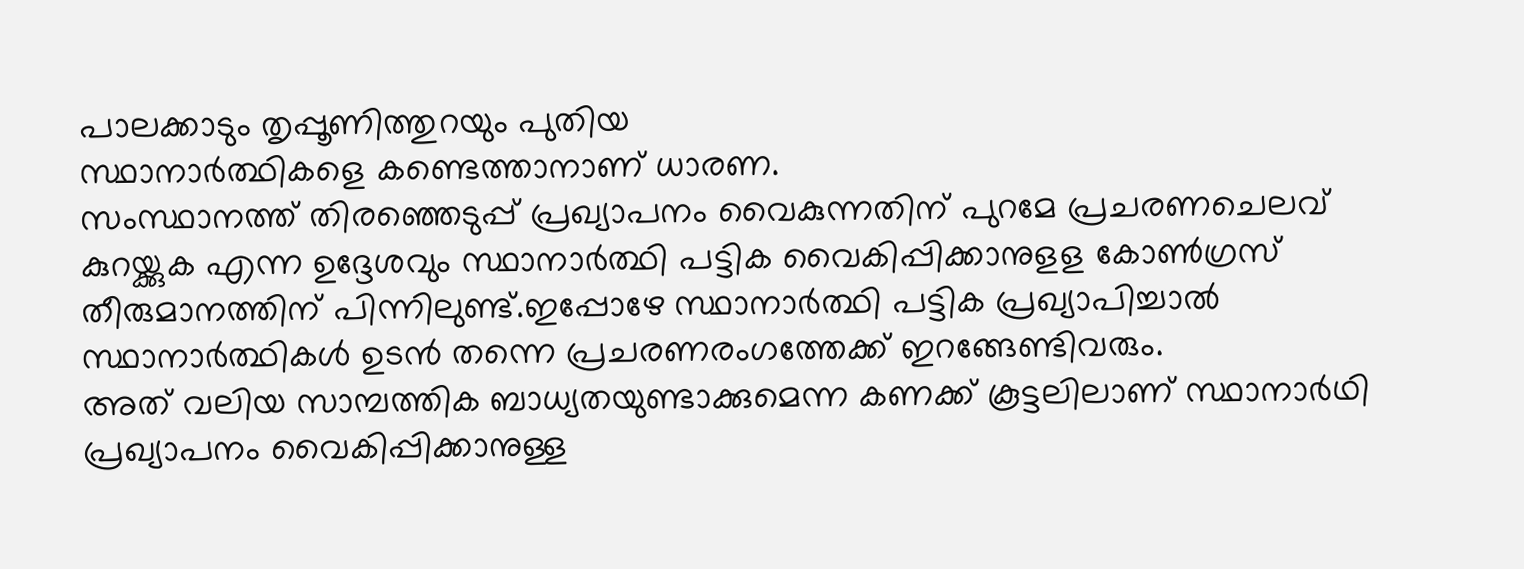പാലക്കാടും തൃപ്പൂണിത്തുറയും പുതിയ
സ്ഥാനാർത്ഥികളെ കണ്ടെത്താനാണ് ധാരണ.
സംസ്ഥാനത്ത് തിരഞ്ഞെടുപ്പ് പ്രഖ്യാപനം വൈകുന്നതിന് പുറമേ പ്രചരണചെലവ് കുറയ്ക്കുക എന്ന ഉദ്ദേശവും സ്ഥാനാർത്ഥി പട്ടിക വൈകിപ്പിക്കാനുളള കോൺഗ്രസ് തീരുമാനത്തിന് പിന്നിലുണ്ട്.ഇപ്പോഴേ സ്ഥാനാർത്ഥി പട്ടിക പ്രഖ്യാപിച്ചാൽ സ്ഥാനാർത്ഥികൾ ഉടൻ തന്നെ പ്രചരണരംഗത്തേക്ക് ഇറങ്ങേണ്ടിവരും.
അത് വലിയ സാമ്പത്തിക ബാധ്യതയുണ്ടാക്കുമെന്ന കണക്ക് കൂട്ടലിലാണ് സ്ഥാനാർഥി പ്രഖ്യാപനം വൈകിപ്പിക്കാനുള്ള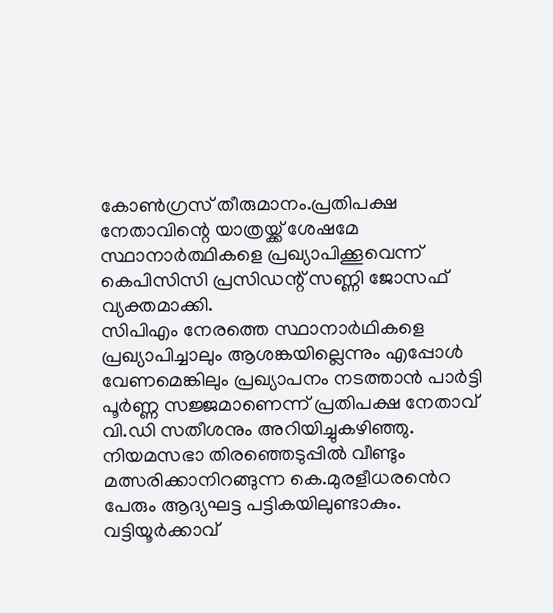കോൺഗ്രസ് തീരുമാനം.പ്രതിപക്ഷ നേതാവിന്റെ യാത്രയ്ക്ക് ശേഷമേ സ്ഥാനാർത്ഥികളെ പ്രഖ്യാപിക്കൂവെന്ന് കെപിസിസി പ്രസിഡന്റ് സണ്ണി ജോസഫ് വ്യക്തമാക്കി.
സിപിഎം നേരത്തെ സ്ഥാനാർഥികളെ പ്രഖ്യാപിച്ചാലും ആശങ്കയില്ലെന്നും എപ്പോൾ വേണമെങ്കിലും പ്രഖ്യാപനം നടത്താൻ പാർട്ടി പൂർണ്ണ സജ്ജമാണെന്ന് പ്രതിപക്ഷ നേതാവ് വി.ഡി സതീശനും അറിയിച്ചുകഴിഞ്ഞു.
നിയമസഭാ തിരഞ്ഞെടുപ്പിൽ വീണ്ടും മത്സരിക്കാനിറങ്ങുന്ന കെ.മുരളീധരൻെറ പേരും ആദ്യഘട്ട പട്ടികയിലുണ്ടാകും. വട്ടിയൂർക്കാവ്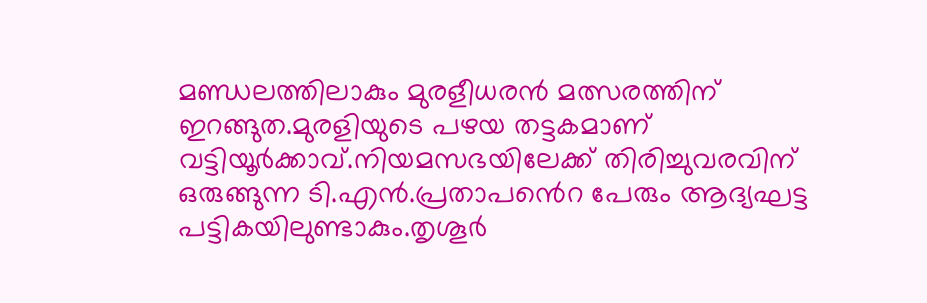മണ്ഡലത്തിലാകും മുരളീധരൻ മത്സരത്തിന് ഇറങ്ങുത.മുരളിയുടെ പഴയ തട്ടകമാണ് വട്ടിയൂർക്കാവ്.നിയമസഭയിലേക്ക് തിരിച്ചുവരവിന് ഒരുങ്ങുന്ന ടി.എൻ.പ്രതാപൻെറ പേരും ആദ്യഘട്ട പട്ടികയിലുണ്ടാകും.തൃശൂർ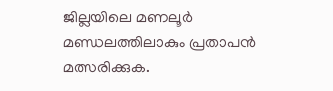ജില്ലയിലെ മണലൂർ മണ്ഡലത്തിലാകും പ്രതാപൻ മത്സരിക്കുക.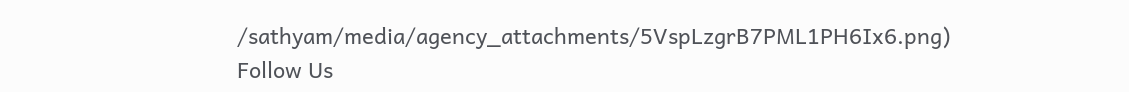/sathyam/media/agency_attachments/5VspLzgrB7PML1PH6Ix6.png)
Follow Us